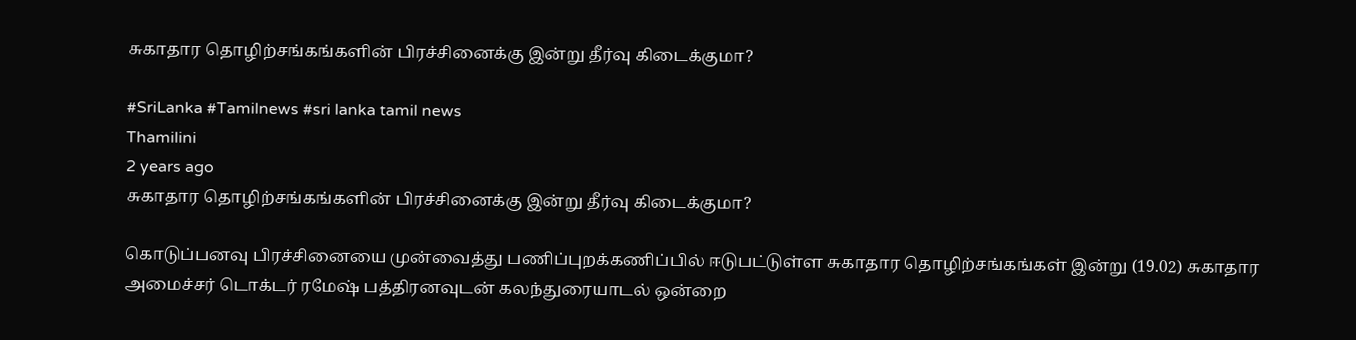சுகாதார தொழிற்சங்கங்களின் பிரச்சினைக்கு இன்று தீர்வு கிடைக்குமா?

#SriLanka #Tamilnews #sri lanka tamil news
Thamilini
2 years ago
சுகாதார தொழிற்சங்கங்களின் பிரச்சினைக்கு இன்று தீர்வு கிடைக்குமா?

கொடுப்பனவு பிரச்சினையை முன்வைத்து பணிப்புறக்கணிப்பில் ஈடுபட்டுள்ள சுகாதார தொழிற்சங்கங்கள் இன்று (19.02) சுகாதார அமைச்சர் டொக்டர் ரமேஷ் பத்திரனவுடன் கலந்துரையாடல் ஒன்றை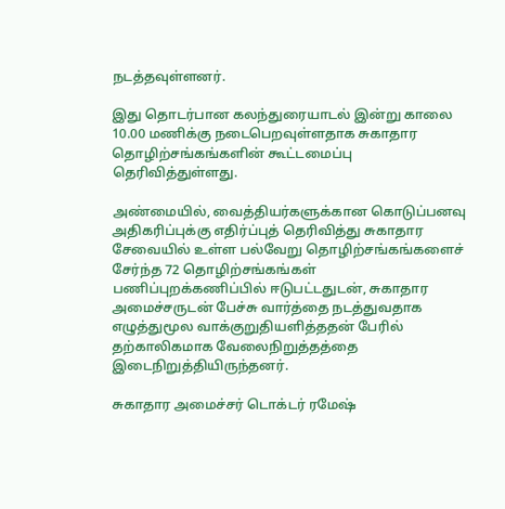நடத்தவுள்ளனர்.

இது தொடர்பான கலந்துரையாடல் இன்று காலை 10.00 மணிக்கு நடைபெறவுள்ளதாக சுகாதார தொழிற்சங்கங்களின் கூட்டமைப்பு தெரிவித்துள்ளது.

அண்மையில், வைத்தியர்களுக்கான கொடுப்பனவு அதிகரிப்புக்கு எதிர்ப்புத் தெரிவித்து சுகாதார சேவையில் உள்ள பல்வேறு தொழிற்சங்கங்களைச் சேர்ந்த 72 தொழிற்சங்கங்கள் பணிப்புறக்கணிப்பில் ஈடுபட்டதுடன், சுகாதார அமைச்சருடன் பேச்சு வார்த்தை நடத்துவதாக எழுத்துமூல வாக்குறுதியளித்ததன் பேரில் தற்காலிகமாக வேலைநிறுத்தத்தை இடைநிறுத்தியிருந்தனர்.

சுகாதார அமைச்சர் டொக்டர் ரமேஷ்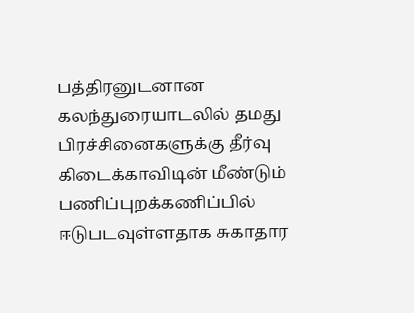பத்திரனுடனான கலந்துரையாடலில் தமது பிரச்சினைகளுக்கு தீர்வு கிடைக்காவிடின் மீண்டும் பணிப்புறக்கணிப்பில் ஈடுபடவுள்ளதாக சுகாதார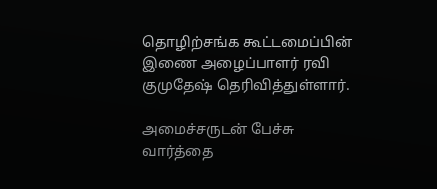தொழிற்சங்க கூட்டமைப்பின் இணை அழைப்பாளர் ரவி குமுதேஷ் தெரிவித்துள்ளார்.

அமைச்சருடன் பேச்சு வார்த்தை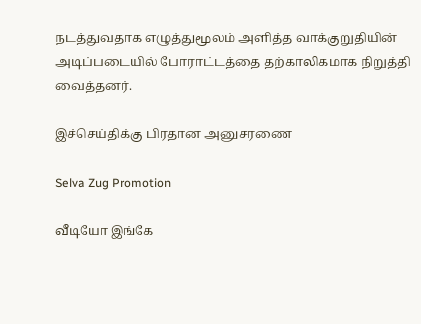நடத்துவதாக எழுத்துமூலம் அளித்த வாக்குறுதியின் அடிப்படையில் போராட்டத்தை தற்காலிகமாக நிறுத்தி வைத்தனர்.

இச்செய்திக்கு பிரதான அனுசரணை

Selva Zug Promotion

வீடியோ இங்கே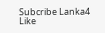Subcribe Lanka4
Like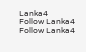Lanka4
Follow Lanka4
Follow Lanka4